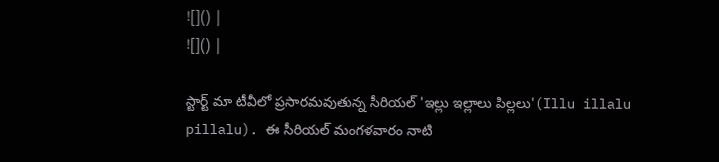![]() |
![]() |

స్టార్ట్ మా టీవీలో ప్రసారమవుతున్న సీరియల్ 'ఇల్లు ఇల్లాలు పిల్లలు'(Illu illalu pillalu). ఈ సీరియల్ మంగళవారం నాటి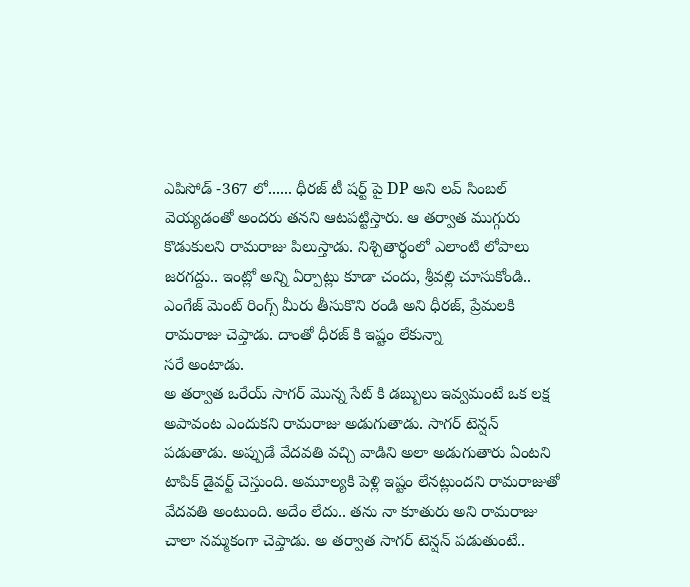ఎపిసోడ్ -367 లో...... ధీరజ్ టీ షర్ట్ పై DP అని లవ్ సింబల్ వెయ్యడంతో అందరు తనని ఆటపట్టిస్తారు. ఆ తర్వాత ముగ్గురు కొడుకులని రామరాజు పిలుస్తాడు. నిశ్చితార్థంలో ఎలాంటి లోపాలు జరగద్దు.. ఇంట్లో అన్ని ఏర్పాట్లు కూడా చందు, శ్రీవల్లి చూసుకోండి.. ఎంగేజ్ మెంట్ రింగ్స్ మీరు తీసుకొని రండి అని ధీరజ్, ప్రేమలకి రామరాజు చెప్తాడు. దాంతో ధీరజ్ కి ఇష్టం లేకున్నా
సరే అంటాడు.
అ తర్వాత ఒరేయ్ సాగర్ మొన్న సేట్ కి డబ్బులు ఇవ్వమంటే ఒక లక్ష అపావంట ఎందుకని రామరాజు అడుగుతాడు. సాగర్ టెన్షన్ పడుతాడు. అప్పుడే వేదవతి వచ్చి వాడిని అలా అడుగుతారు ఏంటని టాపిక్ డైవర్ట్ చెస్తుంది. అమూల్యకి పెళ్లి ఇష్టం లేనట్లుందని రామరాజుతో వేదవతి అంటుంది. అదేం లేదు.. తను నా కూతురు అని రామరాజు చాలా నమ్మకంగా చెప్తాడు. అ తర్వాత సాగర్ టెన్షన్ పడుతుంటే..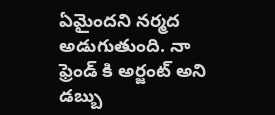ఏమైందని నర్మద అడుగుతుంది. నా ఫ్రెండ్ కి అర్జంట్ అని డబ్బు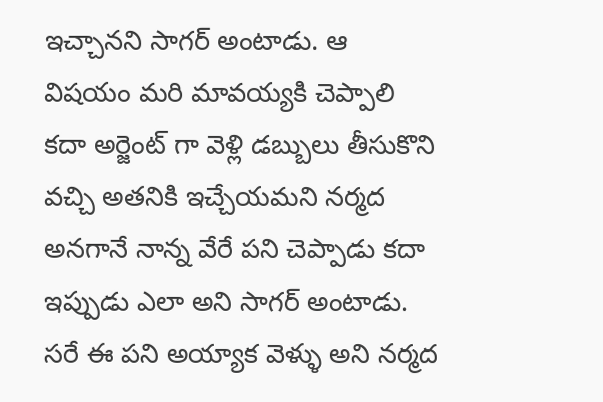ఇచ్చానని సాగర్ అంటాడు. ఆ విషయం మరి మావయ్యకి చెప్పాలి కదా అర్జెంట్ గా వెళ్లి డబ్బులు తీసుకొని వచ్చి అతనికి ఇచ్చేయమని నర్మద అనగానే నాన్న వేరే పని చెప్పాడు కదా ఇప్పుడు ఎలా అని సాగర్ అంటాడు. సరే ఈ పని అయ్యాక వెళ్ళు అని నర్మద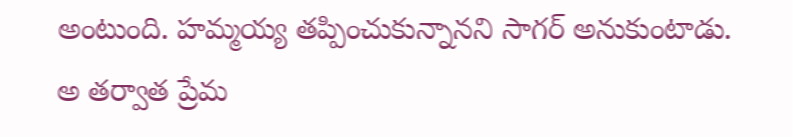అంటుంది. హమ్మయ్య తప్పించుకున్నానని సాగర్ అనుకుంటాడు.
అ తర్వాత ప్రేమ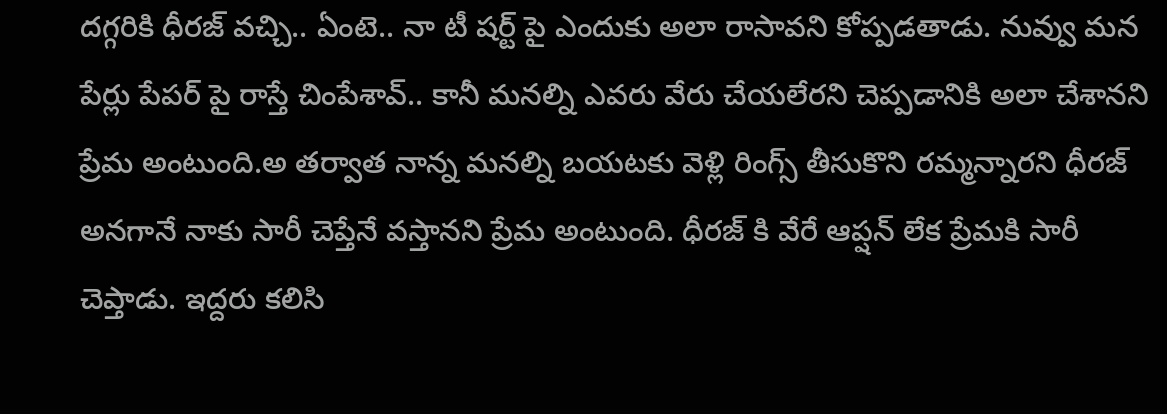దగ్గరికి ధీరజ్ వచ్చి.. ఏంటె.. నా టీ షర్ట్ పై ఎందుకు అలా రాసావని కోప్పడతాడు. నువ్వు మన పేర్లు పేపర్ పై రాస్తే చింపేశావ్.. కానీ మనల్ని ఎవరు వేరు చేయలేరని చెప్పడానికి అలా చేశానని ప్రేమ అంటుంది.అ తర్వాత నాన్న మనల్ని బయటకు వెళ్లి రింగ్స్ తీసుకొని రమ్మన్నారని ధీరజ్ అనగానే నాకు సారీ చెప్తేనే వస్తానని ప్రేమ అంటుంది. ధీరజ్ కి వేరే ఆప్షన్ లేక ప్రేమకి సారీ చెప్తాడు. ఇద్దరు కలిసి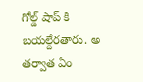గోల్డ్ షాప్ కి బయల్దేరతారు. అ తర్వాత ఏం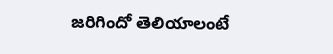జరిగిందో తెలియాలంటే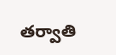తర్వాతి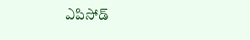ఎపిసోడ్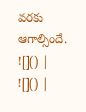వరకు ఆగాల్సిందే.
![]() |
![]() |